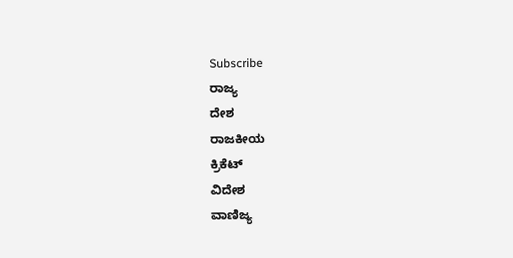Subscribe
ರಾಜ್ಯ
ದೇಶ
ರಾಜಕೀಯ
ಕ್ರಿಕೆಟ್
ವಿದೇಶ
ವಾಣಿಜ್ಯ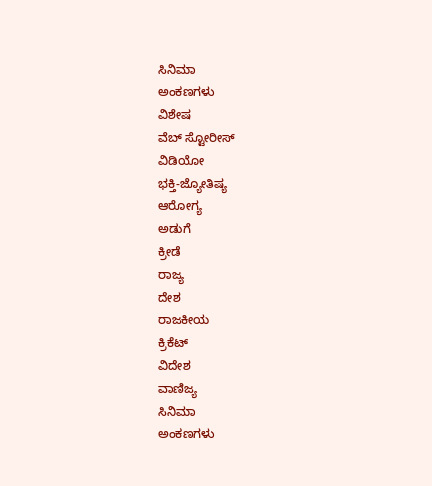ಸಿನಿಮಾ
ಅಂಕಣಗಳು
ವಿಶೇಷ
ವೆಬ್ ಸ್ಟೋರೀಸ್
ವಿಡಿಯೋ
ಭಕ್ತಿ-ಜ್ಯೋತಿಷ್ಯ
ಆರೋಗ್ಯ
ಅಡುಗೆ
ಕ್ರೀಡೆ
ರಾಜ್ಯ
ದೇಶ
ರಾಜಕೀಯ
ಕ್ರಿಕೆಟ್
ವಿದೇಶ
ವಾಣಿಜ್ಯ
ಸಿನಿಮಾ
ಅಂಕಣಗಳು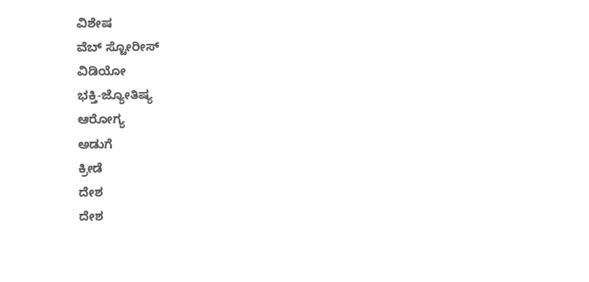ವಿಶೇಷ
ವೆಬ್ ಸ್ಟೋರೀಸ್
ವಿಡಿಯೋ
ಭಕ್ತಿ-ಜ್ಯೋತಿಷ್ಯ
ಆರೋಗ್ಯ
ಅಡುಗೆ
ಕ್ರೀಡೆ
ದೇಶ
ದೇಶ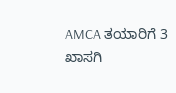AMCA ತಯಾರಿಗೆ 3 ಖಾಸಗಿ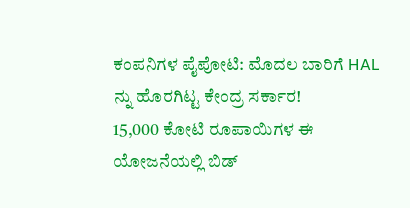ಕಂಪನಿಗಳ ಪೈಪೋಟಿ: ಮೊದಲ ಬಾರಿಗೆ HAL ನ್ನು ಹೊರಗಿಟ್ಟ ಕೇಂದ್ರ ಸರ್ಕಾರ!
15,000 ಕೋಟಿ ರೂಪಾಯಿಗಳ ಈ ಯೋಜನೆಯಲ್ಲಿ ಬಿಡ್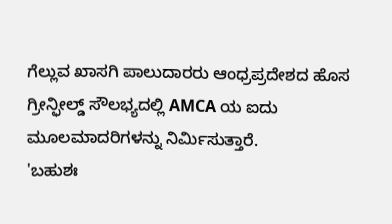ಗೆಲ್ಲುವ ಖಾಸಗಿ ಪಾಲುದಾರರು ಆಂಧ್ರಪ್ರದೇಶದ ಹೊಸ ಗ್ರೀನ್ಫೀಲ್ಡ್ ಸೌಲಭ್ಯದಲ್ಲಿ AMCA ಯ ಐದು ಮೂಲಮಾದರಿಗಳನ್ನು ನಿರ್ಮಿಸುತ್ತಾರೆ.
'ಬಹುಶಃ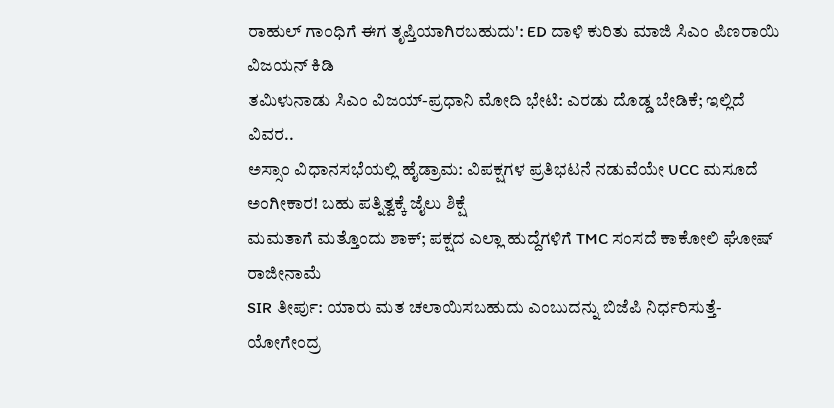ರಾಹುಲ್ ಗಾಂಧಿಗೆ ಈಗ ತೃಪ್ತಿಯಾಗಿರಬಹುದು': ED ದಾಳಿ ಕುರಿತು ಮಾಜಿ ಸಿಎಂ ಪಿಣರಾಯಿ ವಿಜಯನ್ ಕಿಡಿ
ತಮಿಳುನಾಡು ಸಿಎಂ ವಿಜಯ್-ಪ್ರಧಾನಿ ಮೋದಿ ಭೇಟಿ: ಎರಡು ದೊಡ್ಡ ಬೇಡಿಕೆ; ಇಲ್ಲಿದೆ ವಿವರ..
ಅಸ್ಸಾಂ ವಿಧಾನಸಭೆಯಲ್ಲಿ ಹೈಡ್ರಾಮ: ವಿಪಕ್ಷಗಳ ಪ್ರತಿಭಟನೆ ನಡುವೆಯೇ UCC ಮಸೂದೆ ಅಂಗೀಕಾರ! ಬಹು ಪತ್ನಿತ್ವಕ್ಕೆ ಜೈಲು ಶಿಕ್ಷೆ
ಮಮತಾಗೆ ಮತ್ತೊಂದು ಶಾಕ್; ಪಕ್ಷದ ಎಲ್ಲಾ ಹುದ್ದೆಗಳಿಗೆ TMC ಸಂಸದೆ ಕಾಕೋಲಿ ಘೋಷ್ ರಾಜೀನಾಮೆ
SIR ತೀರ್ಪು: ಯಾರು ಮತ ಚಲಾಯಿಸಬಹುದು ಎಂಬುದನ್ನು ಬಿಜೆಪಿ ನಿರ್ಧರಿಸುತ್ತೆ- ಯೋಗೇಂದ್ರ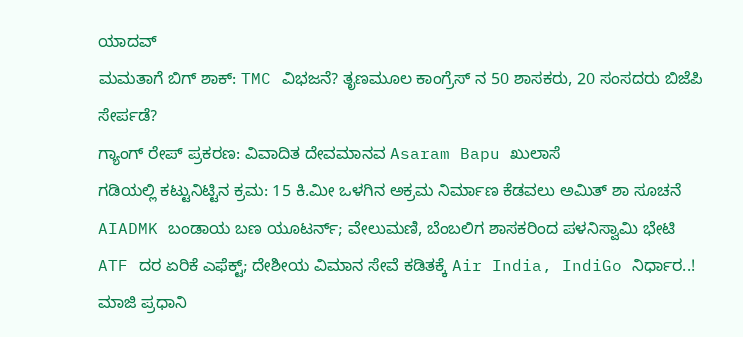ಯಾದವ್
ಮಮತಾಗೆ ಬಿಗ್ ಶಾಕ್: TMC ವಿಭಜನೆ? ತೃಣಮೂಲ ಕಾಂಗ್ರೆಸ್ ನ 50 ಶಾಸಕರು, 20 ಸಂಸದರು ಬಿಜೆಪಿ ಸೇರ್ಪಡೆ?
ಗ್ಯಾಂಗ್ ರೇಪ್ ಪ್ರಕರಣ: ವಿವಾದಿತ ದೇವಮಾನವ Asaram Bapu ಖುಲಾಸೆ
ಗಡಿಯಲ್ಲಿ ಕಟ್ಟುನಿಟ್ಟಿನ ಕ್ರಮ: 15 ಕಿ.ಮೀ ಒಳಗಿನ ಅಕ್ರಮ ನಿರ್ಮಾಣ ಕೆಡವಲು ಅಮಿತ್ ಶಾ ಸೂಚನೆ
AIADMK ಬಂಡಾಯ ಬಣ ಯೂಟರ್ನ್; ವೇಲುಮಣಿ, ಬೆಂಬಲಿಗ ಶಾಸಕರಿಂದ ಪಳನಿಸ್ವಾಮಿ ಭೇಟಿ
ATF ದರ ಏರಿಕೆ ಎಫೆಕ್ಟ್; ದೇಶೀಯ ವಿಮಾನ ಸೇವೆ ಕಡಿತಕ್ಕೆ Air India, IndiGo ನಿರ್ಧಾರ..!
ಮಾಜಿ ಪ್ರಧಾನಿ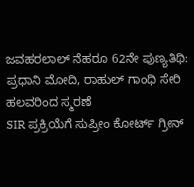ಜವಹರಲಾಲ್ ನೆಹರೂ 62ನೇ ಪುಣ್ಯತಿಥಿ: ಪ್ರಧಾನಿ ಮೋದಿ, ರಾಹುಲ್ ಗಾಂಧಿ ಸೇರಿ ಹಲವರಿಂದ ಸ್ಮರಣೆ
SIR ಪ್ರಕ್ರಿಯೆಗೆ ಸುಪ್ರೀಂ ಕೋರ್ಟ್ ಗ್ರೀನ್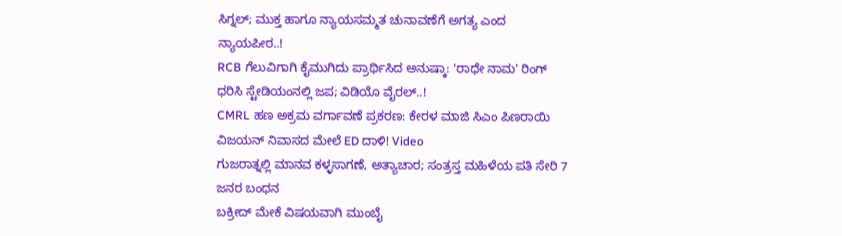ಸಿಗ್ನಲ್; ಮುಕ್ತ ಹಾಗೂ ನ್ಯಾಯಸಮ್ಮತ ಚುನಾವಣೆಗೆ ಅಗತ್ಯ ಎಂದ ನ್ಯಾಯಪೀಠ..!
RCB ಗೆಲುವಿಗಾಗಿ ಕೈಮುಗಿದು ಪ್ರಾರ್ಥಿಸಿದ ಅನುಷ್ಕಾ: 'ರಾಧೇ ನಾಮ' ರಿಂಗ್ ಧರಿಸಿ ಸ್ಟೇಡಿಯಂನಲ್ಲಿ ಜಪ; ವಿಡಿಯೊ ವೈರಲ್..!
CMRL ಹಣ ಅಕ್ರಮ ವರ್ಗಾವಣೆ ಪ್ರಕರಣ: ಕೇರಳ ಮಾಜಿ ಸಿಎಂ ಪಿಣರಾಯಿ ವಿಜಯನ್ ನಿವಾಸದ ಮೇಲೆ ED ದಾಳಿ! Video
ಗುಜರಾತ್ನಲ್ಲಿ ಮಾನವ ಕಳ್ಳಸಾಗಣೆ, ಅತ್ಯಾಚಾರ; ಸಂತ್ರಸ್ತ ಮಹಿಳೆಯ ಪತಿ ಸೇರಿ 7 ಜನರ ಬಂಧನ
ಬಕ್ರೀದ್ ಮೇಕೆ ವಿಷಯವಾಗಿ ಮುಂಬೈ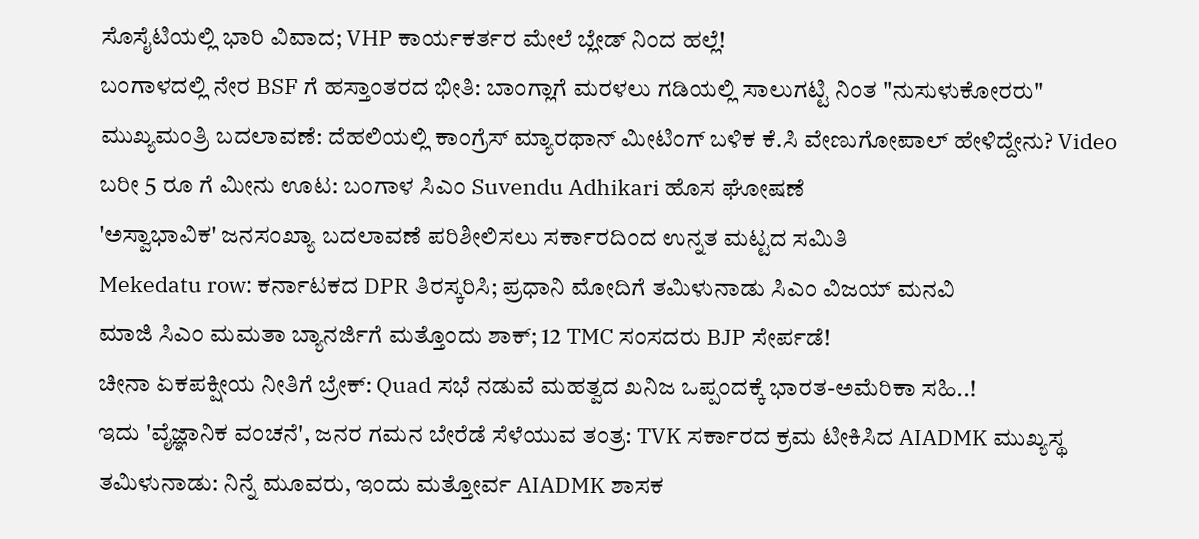ಸೊಸೈಟಿಯಲ್ಲಿ ಭಾರಿ ವಿವಾದ; VHP ಕಾರ್ಯಕರ್ತರ ಮೇಲೆ ಬ್ಲೇಡ್ ನಿಂದ ಹಲ್ಲೆ!
ಬಂಗಾಳದಲ್ಲಿ ನೇರ BSF ಗೆ ಹಸ್ತಾಂತರದ ಭೀತಿ: ಬಾಂಗ್ಲಾಗೆ ಮರಳಲು ಗಡಿಯಲ್ಲಿ ಸಾಲುಗಟ್ಟಿ ನಿಂತ "ನುಸುಳುಕೋರರು"
ಮುಖ್ಯಮಂತ್ರಿ ಬದಲಾವಣೆ: ದೆಹಲಿಯಲ್ಲಿ ಕಾಂಗ್ರೆಸ್ ಮ್ಯಾರಥಾನ್ ಮೀಟಿಂಗ್ ಬಳಿಕ ಕೆ.ಸಿ ವೇಣುಗೋಪಾಲ್ ಹೇಳಿದ್ದೇನು? Video
ಬರೀ 5 ರೂ ಗೆ ಮೀನು ಊಟ: ಬಂಗಾಳ ಸಿಎಂ Suvendu Adhikari ಹೊಸ ಘೋಷಣೆ
'ಅಸ್ವಾಭಾವಿಕ' ಜನಸಂಖ್ಯಾ ಬದಲಾವಣೆ ಪರಿಶೀಲಿಸಲು ಸರ್ಕಾರದಿಂದ ಉನ್ನತ ಮಟ್ಟದ ಸಮಿತಿ
Mekedatu row: ಕರ್ನಾಟಕದ DPR ತಿರಸ್ಕರಿಸಿ; ಪ್ರಧಾನಿ ಮೋದಿಗೆ ತಮಿಳುನಾಡು ಸಿಎಂ ವಿಜಯ್ ಮನವಿ
ಮಾಜಿ ಸಿಎಂ ಮಮತಾ ಬ್ಯಾನರ್ಜಿಗೆ ಮತ್ತೊಂದು ಶಾಕ್; 12 TMC ಸಂಸದರು BJP ಸೇರ್ಪಡೆ!
ಚೀನಾ ಏಕಪಕ್ಷೀಯ ನೀತಿಗೆ ಬ್ರೇಕ್: Quad ಸಭೆ ನಡುವೆ ಮಹತ್ವದ ಖನಿಜ ಒಪ್ಪಂದಕ್ಕೆ ಭಾರತ-ಅಮೆರಿಕಾ ಸಹಿ..!
ಇದು 'ವೈಜ್ಞಾನಿಕ ವಂಚನೆ', ಜನರ ಗಮನ ಬೇರೆಡೆ ಸೆಳೆಯುವ ತಂತ್ರ: TVK ಸರ್ಕಾರದ ಕ್ರಮ ಟೀಕಿಸಿದ AIADMK ಮುಖ್ಯಸ್ಥ
ತಮಿಳುನಾಡು: ನಿನ್ನೆ ಮೂವರು, ಇಂದು ಮತ್ತೋರ್ವ AIADMK ಶಾಸಕ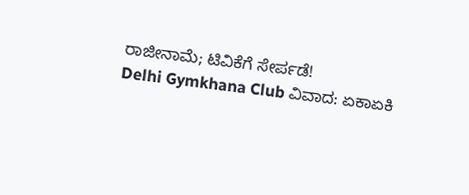ರಾಜೀನಾಮೆ; ಟಿವಿಕೆಗೆ ಸೇರ್ಪಡೆ!
Delhi Gymkhana Club ವಿವಾದ: ಏಕಾಏಕಿ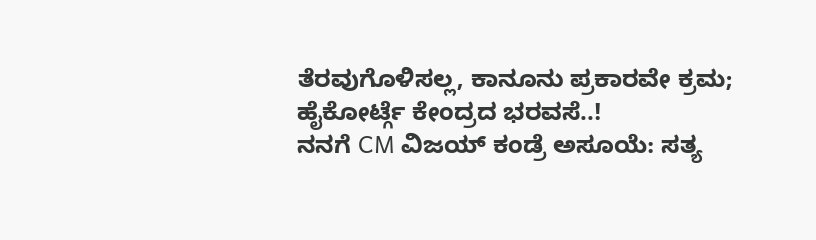ತೆರವುಗೊಳಿಸಲ್ಲ, ಕಾನೂನು ಪ್ರಕಾರವೇ ಕ್ರಮ; ಹೈಕೋರ್ಟ್ಗೆ ಕೇಂದ್ರದ ಭರವಸೆ..!
ನನಗೆ CM ವಿಜಯ್ ಕಂಡ್ರೆ ಅಸೂಯೆ: ಸತ್ಯ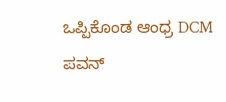ಒಪ್ಪಿಕೊಂಡ ಆಂಧ್ರ DCM ಪವನ್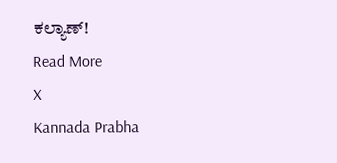ಕಲ್ಯಾಣ್!
Read More
X
Kannada Prabha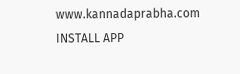www.kannadaprabha.com
INSTALL APP